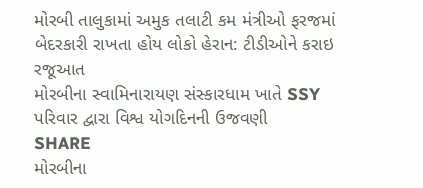મોરબી તાલુકામાં અમુક તલાટી કમ મંત્રીઓ ફરજમાં બેદરકારી રાખતા હોય લોકો હેરાન: ટીડીઓને કરાઇ રજૂઆત
મોરબીના સ્વામિનારાયણ સંસ્કારધામ ખાતે SSY પરિવાર દ્વારા વિશ્વ યોગદિનની ઉજવણી
SHARE
મોરબીના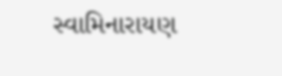સ્વામિનારાયણ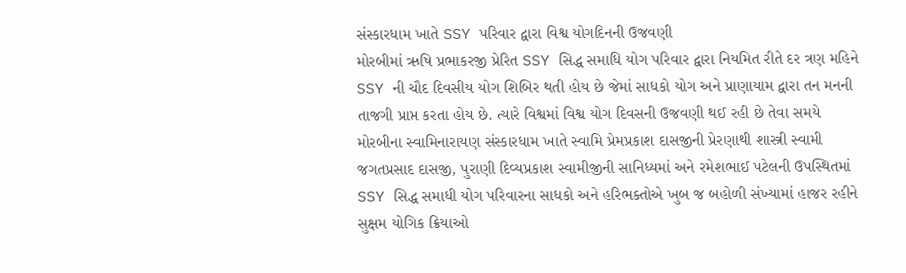સંસ્કારધામ ખાતે SSY પરિવાર દ્વારા વિશ્વ યોગદિનની ઉજવણી
મોરબીમાં ઋષિ પ્રભાકરજી પ્રેરિત SSY સિદ્ધ સમાધિ યોગ પરિવાર દ્વારા નિયમિત રીતે દર ત્રણ મહિને SSY ની ચૌદ દિવસીય યોગ શિબિર થતી હોય છે જેમાં સાધકો યોગ અને પ્રાણાયામ દ્વારા તન મનની તાજગી પ્રાપ્ત કરતા હોય છે. ત્યારે વિશ્વમાં વિશ્વ યોગ દિવસની ઉજવણી થઈ રહી છે તેવા સમયે મોરબીના સ્વામિનારાયણ સંસ્કારધામ ખાતે સ્વામિ પ્રેમપ્રકાશ દાસજીની પ્રેરણાથી શાસ્ત્રી સ્વામી જગતપ્રસાદ દાસજી, પુરાણી દિવ્યપ્રકાશ સ્વામીજીની સાનિધ્યમાં અને રમેશભાઈ પટેલની ઉપસ્થિતમાં SSY સિદ્ધ સમાધી યોગ પરિવારના સાધકો અને હરિભક્તોએ ખુબ જ બહોળી સંખ્યામાં હાજર રહીને સુક્ષમ યોગિક ક્રિયાઓ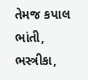તેમજ કપાલ ભાંતી, ભસ્ત્રીકા,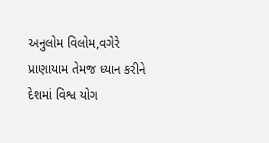અનુલોમ વિલોમ,વગેરે પ્રાણાયામ તેમજ ધ્યાન કરીને દેશમાં વિશ્વ યોગ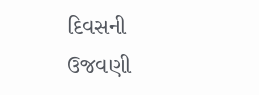દિવસની ઉજવણી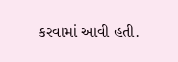કરવામાં આવી હતી.